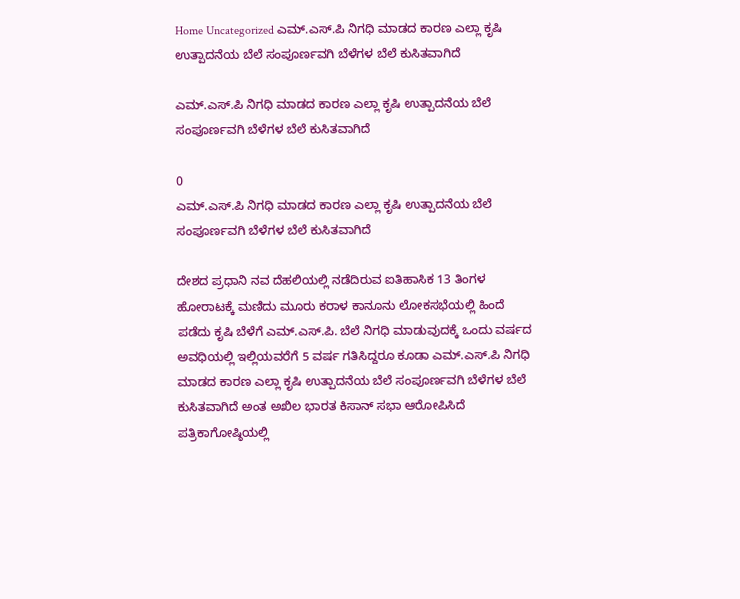Home Uncategorized ಎಮ್.ಎಸ್.ಪಿ ನಿಗಧಿ ಮಾಡದ ಕಾರಣ ಎಲ್ಲಾ ಕೃಷಿ ಉತ್ಪಾದನೆಯ ಬೆಲೆ ಸಂಪೂರ್ಣವಗಿ ಬೆಳೆಗಳ ಬೆಲೆ ಕುಸಿತವಾಗಿದೆ

ಎಮ್.ಎಸ್.ಪಿ ನಿಗಧಿ ಮಾಡದ ಕಾರಣ ಎಲ್ಲಾ ಕೃಷಿ ಉತ್ಪಾದನೆಯ ಬೆಲೆ ಸಂಪೂರ್ಣವಗಿ ಬೆಳೆಗಳ ಬೆಲೆ ಕುಸಿತವಾಗಿದೆ

0
ಎಮ್.ಎಸ್.ಪಿ ನಿಗಧಿ ಮಾಡದ ಕಾರಣ ಎಲ್ಲಾ ಕೃಷಿ ಉತ್ಪಾದನೆಯ ಬೆಲೆ ಸಂಪೂರ್ಣವಗಿ ಬೆಳೆಗಳ ಬೆಲೆ ಕುಸಿತವಾಗಿದೆ

ದೇಶದ ಪ್ರಧಾನಿ ನವ ದೆಹಲಿಯಲ್ಲಿ ನಡೆದಿರುವ ಐತಿಹಾಸಿಕ 13 ತಿಂಗಳ ಹೋರಾಟಕ್ಕೆ ಮಣಿದು ಮೂರು ಕರಾಳ ಕಾನೂನು ಲೋಕಸಭೆಯಲ್ಲಿ ಹಿಂದೆ ಪಡೆದು ಕೃಷಿ ಬೆಳೆಗೆ ಎಮ್.ಎಸ್.ಪಿ. ಬೆಲೆ ನಿಗಧಿ ಮಾಡುವುದಕ್ಕೆ ಒಂದು ವರ್ಷದ ಅವಧಿಯಲ್ಲಿ ಇಲ್ಲಿಯವರೆಗೆ 5 ವರ್ಷ ಗತಿಸಿದ್ದರೂ ಕೂಡಾ ಎಮ್.ಎಸ್.ಪಿ ನಿಗಧಿ ಮಾಡದ ಕಾರಣ ಎಲ್ಲಾ ಕೃಷಿ ಉತ್ಪಾದನೆಯ ಬೆಲೆ ಸಂಪೂರ್ಣವಗಿ ಬೆಳೆಗಳ ಬೆಲೆ ಕುಸಿತವಾಗಿದೆ ಅಂತ ಅಖಿಲ ಭಾರತ ಕಿಸಾನ್ ಸಭಾ ಆರೋಪಿಸಿದೆ ಪತ್ರಿಕಾಗೋಷ್ಠಿಯಲ್ಲಿ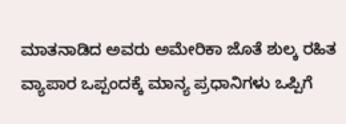ಮಾತನಾಡಿದ ಅವರು ಅಮೇರಿಕಾ ಜೊತೆ ಶುಲ್ಕ ರಹಿತ ವ್ಯಾಪಾರ ಒಪ್ಪಂದಕ್ಕೆ ಮಾನ್ಯ ಪ್ರಧಾನಿಗಳು ಒಪ್ಪಿಗೆ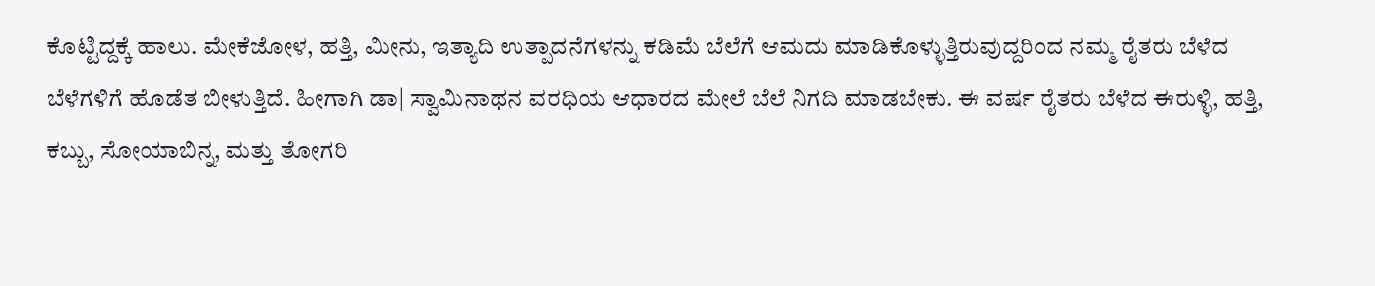ಕೊಟ್ಟಿದ್ದಕ್ಕೆ ಹಾಲು. ಮೇಕೆಜೋಳ, ಹತ್ತಿ, ಮೀನು, ಇತ್ಯಾದಿ ಉತ್ಪಾದನೆಗಳನ್ನು ಕಡಿಮೆ ಬೆಲೆಗೆ ಆಮದು ಮಾಡಿಕೊಳ್ಳುತ್ತಿರುವುದ್ದರಿಂದ ನಮ್ಮ ರೈತರು ಬೆಳೆದ ಬೆಳೆಗಳಿಗೆ ಹೊಡೆತ ಬೀಳುತ್ತಿದೆ. ಹೀಗಾಗಿ ಡಾ| ಸ್ವಾಮಿನಾಥನ ವರಧಿಯ ಆಧಾರದ ಮೇಲೆ ಬೆಲೆ ನಿಗದಿ ಮಾಡಬೇಕು. ಈ ವರ್ಷ ರೈತರು ಬೆಳೆದ ಈರುಳ್ಳಿ, ಹತ್ತಿ, ಕಬ್ಬು, ಸೋಯಾಬಿನ್ನ, ಮತ್ತು ತೋಗರಿ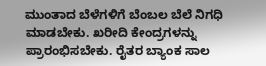ಮುಂತಾದ ಬೆಳೆಗಳಿಗೆ ಬೆಂಬಲ ಬೆಲೆ ನಿಗಧಿ ಮಾಡಬೇಕು. ಖರೀದಿ ಕೇಂದ್ರಗಳನ್ನು ಪ್ರಾರಂಭಿಸಬೇಕು. ರೈತರ ಬ್ಯಾಂಕ ಸಾಲ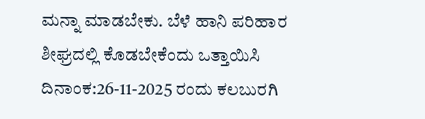ಮನ್ನಾ ಮಾಡಬೇಕು. ಬೆಳೆ ಹಾನಿ ಪರಿಹಾರ ಶೀಘ್ರದಲ್ಲಿ ಕೊಡಬೇಕೆಂದು ಒತ್ತಾಯಿಸಿ ದಿನಾಂಕ:26-11-2025 ರಂದು ಕಲಬುರಗಿ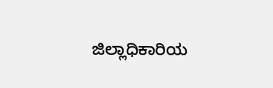ಜಿಲ್ಲಾಧಿಕಾರಿಯ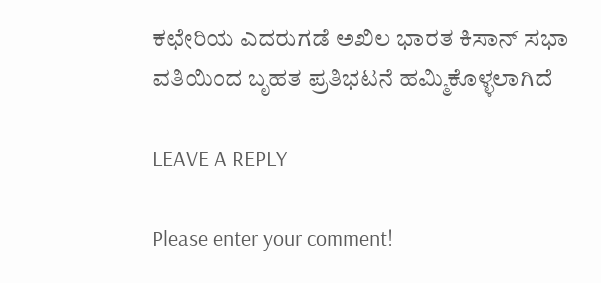ಕಛೇರಿಯ ಎದರುಗಡೆ ಅಖಿಲ ಭಾರತ ಕಿಸಾನ್ ಸಭಾ ವತಿಯಿಂದ ಬೃಹತ ಪ್ರತಿಭಟನೆ ಹಮ್ಮಿಕೊಳ್ಳಲಾಗಿದೆ

LEAVE A REPLY

Please enter your comment!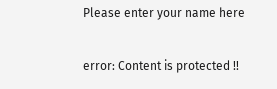Please enter your name here

error: Content is protected !!